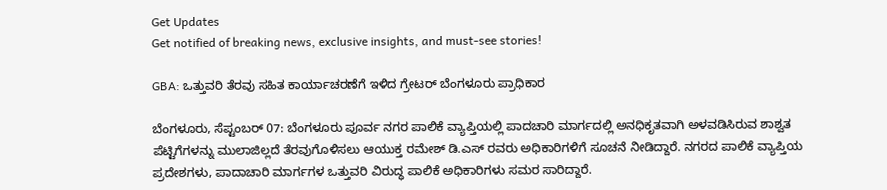Get Updates
Get notified of breaking news, exclusive insights, and must-see stories!

GBA: ಒತ್ತುವರಿ ತೆರವು ಸಹಿತ ಕಾರ್ಯಾಚರಣೆಗೆ ಇಳಿದ ಗ್ರೇಟರ್ ಬೆಂಗಳೂರು ಪ್ರಾಧಿಕಾರ

ಬೆಂಗಳೂರು, ಸೆಪ್ಟಂಬರ್ 07: ಬೆಂಗಳೂರು ಪೂರ್ವ ನಗರ ಪಾಲಿಕೆ ವ್ಯಾಪ್ತಿಯಲ್ಲಿ ಪಾದಚಾರಿ ಮಾರ್ಗದಲ್ಲಿ ಅನಧಿಕೃತವಾಗಿ ಅಳವಡಿಸಿರುವ ಶಾಶ್ವತ ಪೆಟ್ಟಿಗೆಗಳನ್ನು ಮುಲಾಜಿಲ್ಲದೆ ತೆರವುಗೊಳಿಸಲು ಆಯುಕ್ತ ರಮೇಶ್ ಡಿ.ಎಸ್ ರವರು ಅಧಿಕಾರಿಗಳಿಗೆ ಸೂಚನೆ ನೀಡಿದ್ದಾರೆ. ನಗರದ ಪಾಲಿಕೆ ವ್ಯಾಪ್ತಿಯ ಪ್ರದೇಶಗಳು, ಪಾದಾಚಾರಿ ಮಾರ್ಗಗಳ ಒತ್ತುವರಿ ವಿರುದ್ಧ ಪಾಲಿಕೆ ಅಧಿಕಾರಿಗಳು ಸಮರ ಸಾರಿದ್ದಾರೆ.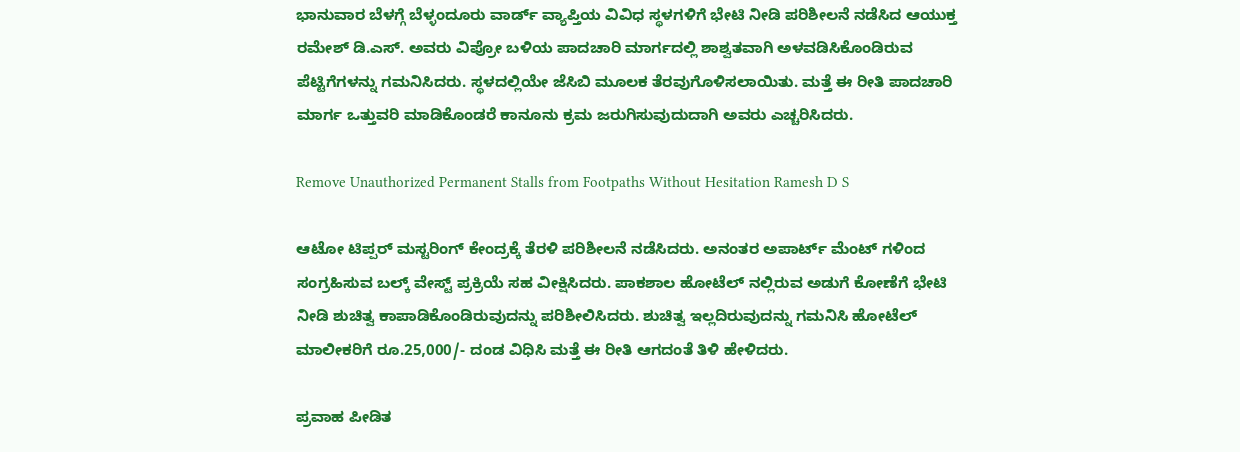ಭಾನುವಾರ ಬೆಳಗ್ಗೆ ಬೆಳ್ಳಂದೂರು ವಾರ್ಡ್ ವ್ಯಾಪ್ತಿಯ ವಿವಿಧ ಸ್ಥಳಗಳಿಗೆ ಭೇಟಿ ನೀಡಿ ಪರಿಶೀಲನೆ ನಡೆಸಿದ ಆಯುಕ್ತ ರಮೇಶ್ ಡಿ.ಎಸ್. ಅವರು ವಿಪ್ರೋ ಬಳಿಯ ಪಾದಚಾರಿ ಮಾರ್ಗದಲ್ಲಿ ಶಾಶ್ವತವಾಗಿ ಅಳವಡಿಸಿಕೊಂಡಿರುವ ಪೆಟ್ಟಿಗೆಗಳನ್ನು ಗಮನಿಸಿದರು. ಸ್ಥಳದಲ್ಲಿಯೇ ಜೆಸಿಬಿ ಮೂಲಕ ತೆರವುಗೊಳಿಸಲಾಯಿತು. ಮತ್ತೆ ಈ ರೀತಿ ಪಾದಚಾರಿ ಮಾರ್ಗ ಒತ್ತುವರಿ ಮಾಡಿಕೊಂಡರೆ ಕಾನೂನು ಕ್ರಮ ಜರುಗಿಸುವುದುದಾಗಿ ಅವರು ಎಚ್ಚರಿಸಿದರು.

Remove Unauthorized Permanent Stalls from Footpaths Without Hesitation Ramesh D S

ಆಟೋ ಟಿಪ್ಪರ್ ಮಸ್ಟರಿಂಗ್ ಕೇಂದ್ರಕ್ಕೆ ತೆರಳಿ ಪರಿಶೀಲನೆ ನಡೆಸಿದರು. ಅನಂತರ ಅಪಾರ್ಟ್ ಮೆಂಟ್ ಗಳಿಂದ ಸಂಗ್ರಹಿಸುವ ಬಲ್ಕ್ ವೇಸ್ಟ್‌ ಪ್ರಕ್ರಿಯೆ ಸಹ ವೀಕ್ಷಿಸಿದರು. ಪಾಕಶಾಲ ಹೋಟೆಲ್ ನಲ್ಲಿರುವ ಅಡುಗೆ ಕೋಣೆಗೆ ಭೇಟಿ ನೀಡಿ ಶುಚಿತ್ವ ಕಾಪಾಡಿಕೊಂಡಿರುವುದನ್ನು ಪರಿಶೀಲಿಸಿದರು. ಶುಚಿತ್ವ ಇಲ್ಲದಿರುವುದನ್ನು ಗಮನಿಸಿ ಹೋಟೆಲ್ ಮಾಲೀಕರಿಗೆ ರೂ.25,000/- ದಂಡ ವಿಧಿಸಿ ಮತ್ತೆ ಈ ರೀತಿ ಆಗದಂತೆ ತಿಳಿ ಹೇಳಿದರು.

ಪ್ರವಾಹ ಪೀಡಿತ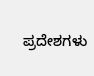ಪ್ರದೇಶಗಳು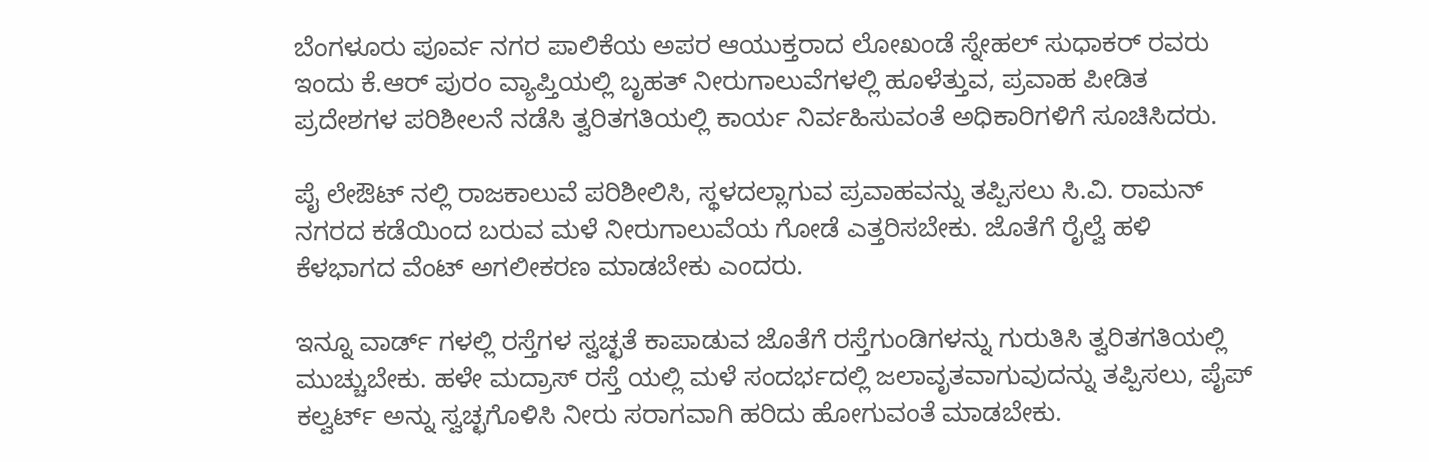ಬೆಂಗಳೂರು ಪೂರ್ವ ನಗರ ಪಾಲಿಕೆಯ ಅಪರ ಆಯುಕ್ತರಾದ ಲೋಖಂಡೆ ಸ್ನೇಹಲ್ ಸುಧಾಕರ್ ರವರು ಇಂದು ಕೆ.ಆರ್ ಪುರಂ ವ್ಯಾಪ್ತಿಯಲ್ಲಿ ಬೃಹತ್ ನೀರುಗಾಲುವೆಗಳಲ್ಲಿ ಹೂಳೆತ್ತುವ, ಪ್ರವಾಹ ಪೀಡಿತ ಪ್ರದೇಶಗಳ ಪರಿಶೀಲನೆ ನಡೆಸಿ ತ್ವರಿತಗತಿಯಲ್ಲಿ ಕಾರ್ಯ ನಿರ್ವಹಿಸುವಂತೆ ಅಧಿಕಾರಿಗಳಿಗೆ ಸೂಚಿಸಿದರು.

ಪೈ ಲೇಔಟ್ ನಲ್ಲಿ ರಾಜಕಾಲುವೆ ಪರಿಶೀಲಿಸಿ, ಸ್ಥಳದಲ್ಲಾಗುವ ಪ್ರವಾಹವನ್ನು ತಪ್ಪಿಸಲು ಸಿ.ವಿ. ರಾಮನ್ ನಗರದ ಕಡೆಯಿಂದ ಬರುವ ಮಳೆ ನೀರುಗಾಲುವೆಯ ಗೋಡೆ ಎತ್ತರಿಸಬೇಕು. ಜೊತೆಗೆ ರೈಲ್ವೆ ಹಳಿ ಕೆಳಭಾಗದ ವೆಂಟ್ ಅಗಲೀಕರಣ ಮಾಡಬೇಕು ಎಂದರು.

ಇನ್ನೂ ವಾರ್ಡ್ ಗಳಲ್ಲಿ ರಸ್ತೆಗಳ ಸ್ವಚ್ಛತೆ ಕಾಪಾಡುವ ಜೊತೆಗೆ ರಸ್ತೆಗುಂಡಿಗಳನ್ನು ಗುರುತಿಸಿ ತ್ವರಿತಗತಿಯಲ್ಲಿ ಮುಚ್ಚುಬೇಕು. ಹಳೇ ಮದ್ರಾಸ್ ರಸ್ತೆ ಯಲ್ಲಿ ಮಳೆ ಸಂದರ್ಭದಲ್ಲಿ ಜಲಾವೃತವಾಗುವುದನ್ನು ತಪ್ಪಿಸಲು, ಪೈಪ್ ಕಲ್ವರ್ಟ್ ಅನ್ನು ಸ್ವಚ್ಛಗೊಳಿಸಿ ನೀರು ಸರಾಗವಾಗಿ ಹರಿದು ಹೋಗುವಂತೆ ಮಾಡಬೇಕು.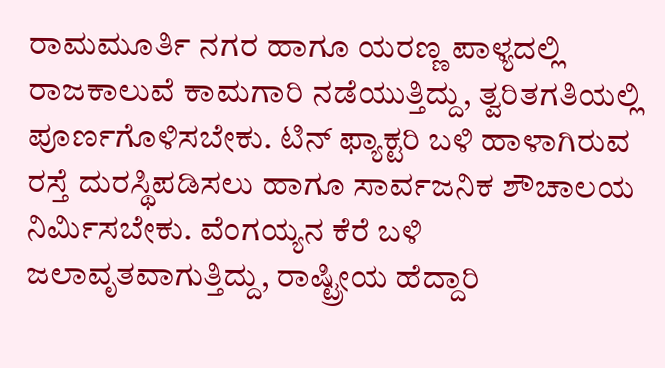ರಾಮಮೂರ್ತಿ ನಗರ ಹಾಗೂ ಯರಣ್ಣ ಪಾಳ್ಯದಲ್ಲಿ ರಾಜಕಾಲುವೆ ಕಾಮಗಾರಿ ನಡೆಯುತ್ತಿದ್ದು, ತ್ವರಿತಗತಿಯಲ್ಲಿ ಪೂರ್ಣಗೊಳಿಸಬೇಕು. ಟಿನ್ ಫ್ಯಾಕ್ಟರಿ ಬಳಿ ಹಾಳಾಗಿರುವ ರಸ್ತೆ ದುರಸ್ಥಿಪಡಿಸಲು ಹಾಗೂ ಸಾರ್ವಜನಿಕ ಶೌಚಾಲಯ ನಿರ್ಮಿಸಬೇಕು. ವೆಂಗಯ್ಯನ ಕೆರೆ ಬಳಿ ಜಲಾವೃತವಾಗುತ್ತಿದ್ದು, ರಾಷ್ಟ್ರೀಯ ಹೆದ್ದಾರಿ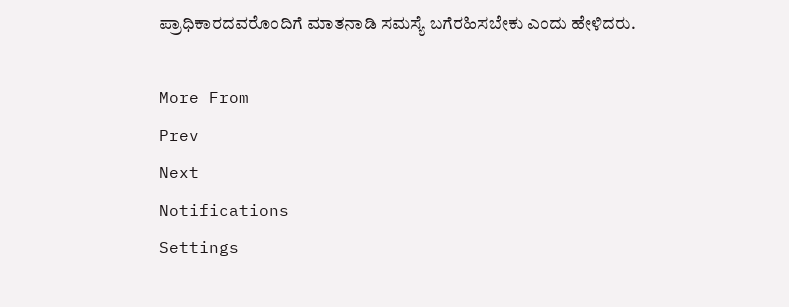ಪ್ರಾಧಿಕಾರದವರೊಂದಿಗೆ ಮಾತನಾಡಿ ಸಮಸ್ಯೆ ಬಗೆರಹಿಸಬೇಕು ಎಂದು ಹೇಳಿದರು.

More From
Prev
Next
Notifications
Settings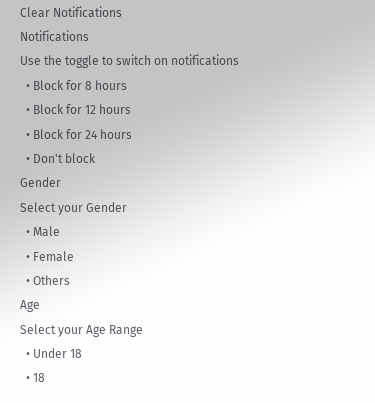Clear Notifications
Notifications
Use the toggle to switch on notifications
  • Block for 8 hours
  • Block for 12 hours
  • Block for 24 hours
  • Don't block
Gender
Select your Gender
  • Male
  • Female
  • Others
Age
Select your Age Range
  • Under 18
  • 18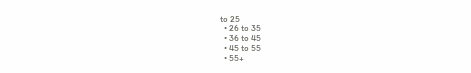to 25
  • 26 to 35
  • 36 to 45
  • 45 to 55
  • 55+